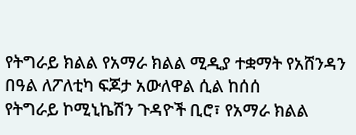የትግራይ ክልል የአማራ ክልል ሚዲያ ተቋማት የአሸንዳን በዓል ለፖለቲካ ፍጆታ አውለዋል ሲል ከሰሰ
የትግራይ ኮሚኒኬሽን ጉዳዮች ቢሮ፣ የአማራ ክልል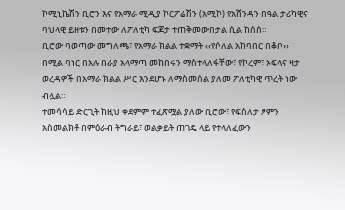ኮሚኒኬሽን ቢሮን እና የአማራ ሚዲያ ኮርፖሬሽን (አሚኮ) የአሸንዳን በዓል ታሪካዊና ባህላዊ ይዘቱን በመተው ለፖለቲካ ፍጆታ ተጠቅመውበታል ሲል ከሰሰ።
ቢሮው ባወጣው መግለጫ፣ የአማራ ክልል ተቋማት ‹‹የሶለል አከባበር በቆቦ›› በሚል ባነር በአሉ በራያ አላማጣ መከበሩን ማስተላለፋቸው፣ የኮረም፣ ኦፍላና ዛታ ወረዳዎች በአማራ ክልል ሥር እንደሆኑ ለማስመሰል ያለመ ፖለቲካዊ ጥረት ነው ብሏል።
ተመሳሳይ ድርጊት ከዚህ ቀደምም ተፈጽሟል ያለው ቢሮው፣ የፍስለታ ፆምን አስመልክቶ በምዕራብ ትግራይ፣ ወልቃይት ጠገዴ ላይ የተላለፈውን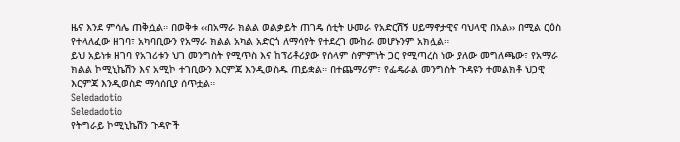ዜና እንደ ምሳሌ ጠቅሷል። በወቅቱ ‹‹በአማራ ክልል ወልቃይት ጠገዴ ሰቲት ሁመራ የአድርሽኝ ሀይማኖታዊና ባህላዊ በአል›› በሚል ርዕስ የተላለፈው ዘገባ፣ አካባቢውን የአማራ ክልል አካል አድርጎ ለማሳየት የተደረገ ሙከራ መሆኑንም አክሏል።
ይህ አይነቱ ዘገባ የአገሪቱን ህገ መንግስት የሚጥስ እና ከፕሪቶሪያው የሰላም ስምምነት ጋር የሚጣረስ ነው ያለው መግለጫው፣ የአማራ ክልል ኮሚኒኬሽን እና አሚኮ ተገቢውን እርምጃ እንዲወስዱ ጠይቋል። በተጨማሪም፣ የፌዴራል መንግስት ጉዳዩን ተመልክቶ ህጋዊ እርምጃ እንዲወስድ ማሳሰቢያ ሰጥቷል።
Seledadotio
Seledadotio
የትግራይ ኮሚኒኬሽን ጉዳዮች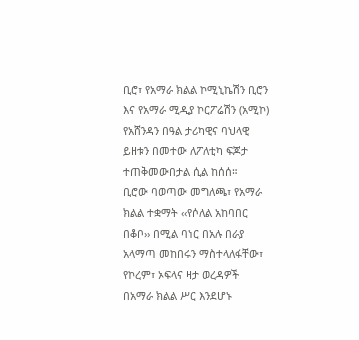ቢሮ፣ የአማራ ክልል ኮሚኒኬሽን ቢሮን እና የአማራ ሚዲያ ኮርፖሬሽን (አሚኮ) የአሸንዳን በዓል ታሪካዊና ባህላዊ ይዘቱን በመተው ለፖለቲካ ፍጆታ ተጠቅመውበታል ሲል ከሰሰ።
ቢሮው ባወጣው መግለጫ፣ የአማራ ክልል ተቋማት ‹‹የሶለል አከባበር በቆቦ›› በሚል ባነር በአሉ በራያ አላማጣ መከበሩን ማስተላለፋቸው፣ የኮረም፣ ኦፍላና ዛታ ወረዳዎች በአማራ ክልል ሥር እንደሆኑ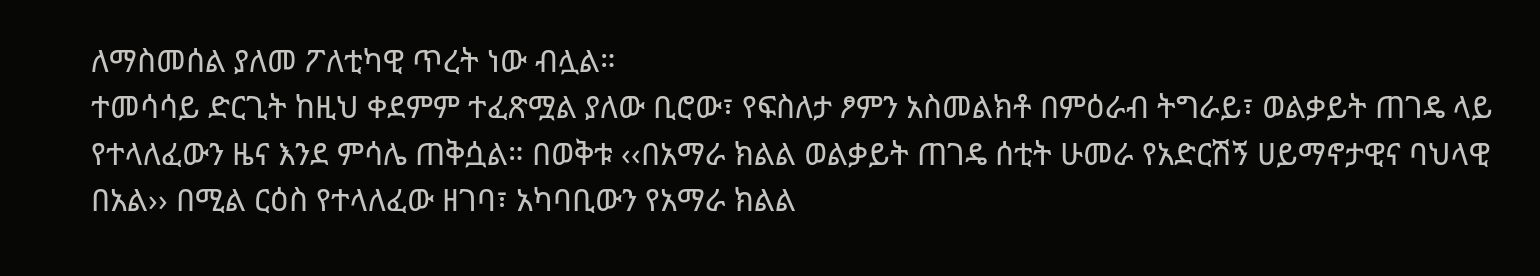ለማስመሰል ያለመ ፖለቲካዊ ጥረት ነው ብሏል።
ተመሳሳይ ድርጊት ከዚህ ቀደምም ተፈጽሟል ያለው ቢሮው፣ የፍስለታ ፆምን አስመልክቶ በምዕራብ ትግራይ፣ ወልቃይት ጠገዴ ላይ የተላለፈውን ዜና እንደ ምሳሌ ጠቅሷል። በወቅቱ ‹‹በአማራ ክልል ወልቃይት ጠገዴ ሰቲት ሁመራ የአድርሽኝ ሀይማኖታዊና ባህላዊ በአል›› በሚል ርዕስ የተላለፈው ዘገባ፣ አካባቢውን የአማራ ክልል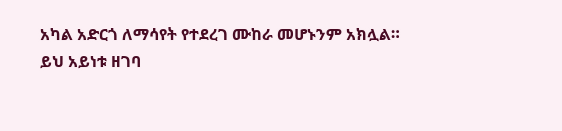አካል አድርጎ ለማሳየት የተደረገ ሙከራ መሆኑንም አክሏል።
ይህ አይነቱ ዘገባ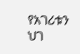የአገሪቱን ህገ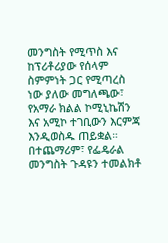መንግስት የሚጥስ እና ከፕሪቶሪያው የሰላም ስምምነት ጋር የሚጣረስ ነው ያለው መግለጫው፣ የአማራ ክልል ኮሚኒኬሽን እና አሚኮ ተገቢውን እርምጃ እንዲወስዱ ጠይቋል። በተጨማሪም፣ የፌዴራል መንግስት ጉዳዩን ተመልክቶ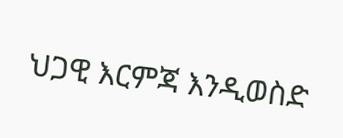ህጋዊ እርምጃ እንዲወስድ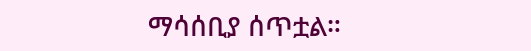ማሳሰቢያ ሰጥቷል።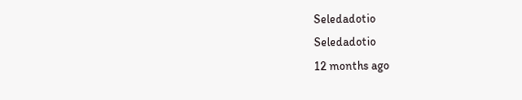Seledadotio
Seledadotio
12 months ago